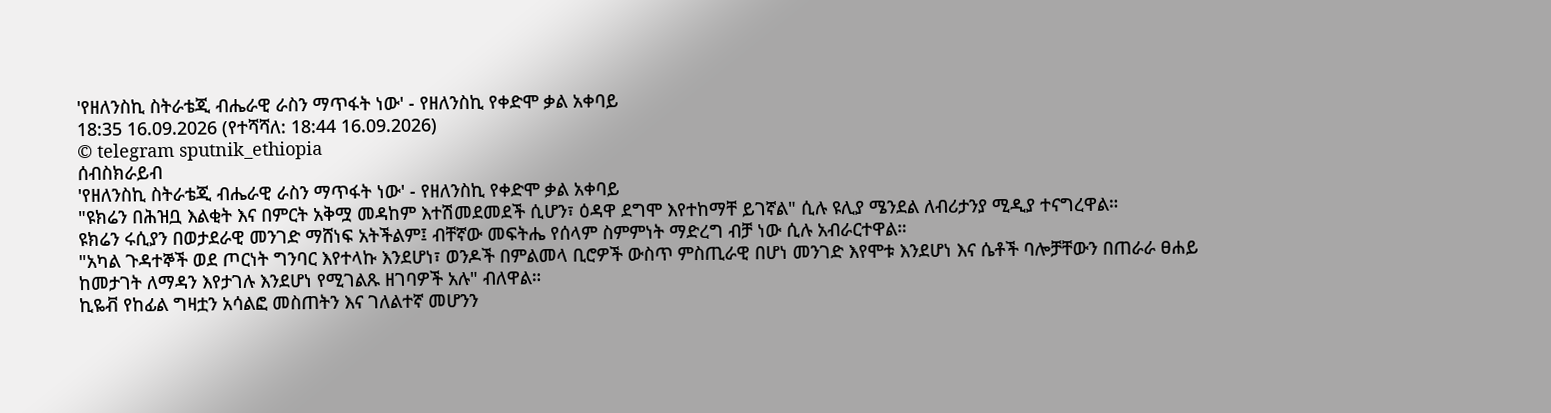'የዘለንስኪ ስትራቴጂ ብሔራዊ ራስን ማጥፋት ነው' - የዘለንስኪ የቀድሞ ቃል አቀባይ
18:35 16.09.2026 (የተሻሻለ: 18:44 16.09.2026)
© telegram sputnik_ethiopia
ሰብስክራይብ
'የዘለንስኪ ስትራቴጂ ብሔራዊ ራስን ማጥፋት ነው' - የዘለንስኪ የቀድሞ ቃል አቀባይ
"ዩክሬን በሕዝቧ እልቂት እና በምርት አቅሟ መዳከም እተሽመደመደች ሲሆን፣ ዕዳዋ ደግሞ እየተከማቸ ይገኛል" ሲሉ ዩሊያ ሜንደል ለብሪታንያ ሚዲያ ተናግረዋል።
ዩክሬን ሩሲያን በወታደራዊ መንገድ ማሸነፍ አትችልም፤ ብቸኛው መፍትሔ የሰላም ስምምነት ማድረግ ብቻ ነው ሲሉ አብራርተዋል።
"አካል ጉዳተኞች ወደ ጦርነት ግንባር እየተላኩ እንደሆነ፣ ወንዶች በምልመላ ቢሮዎች ውስጥ ምስጢራዊ በሆነ መንገድ እየሞቱ እንደሆነ እና ሴቶች ባሎቻቸውን በጠራራ ፀሐይ ከመታገት ለማዳን እየታገሉ እንደሆነ የሚገልጹ ዘገባዎች አሉ" ብለዋል።
ኪዬቭ የከፊል ግዛቷን አሳልፎ መስጠትን እና ገለልተኛ መሆንን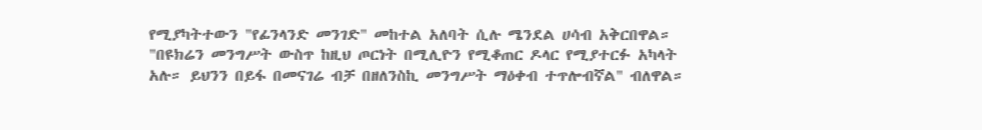የሚያካትተውን "የፊንላንድ መንገድ" መከተል አለባት ሲሉ ሜንደል ሀሳብ አቅርበዋል።
"በዩክሬን መንግሥት ውስጥ ከዚህ ጦርነት በሚሊዮን የሚቆጠር ዶላር የሚያተርፉ አካላት አሉ። ይህንን በይፋ በመናገሬ ብቻ በዘለንስኪ መንግሥት ማዕቀብ ተጥሎብኛል" ብለዋል።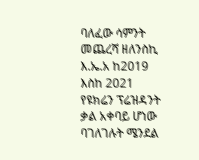ባለፈው ሳምንት መጨረሻ ዘለንስኪ እ.ኤ.አ ከ2019 እስከ 2021 የዩክሬን ፕሬዝዳንት ቃል አቀባይ ሆነው ባገለገሉት ሜንደል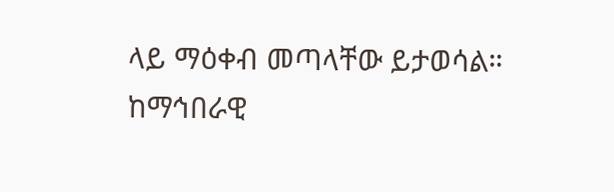ላይ ማዕቀብ መጣላቸው ይታወሳል።
ከማኅበራዊ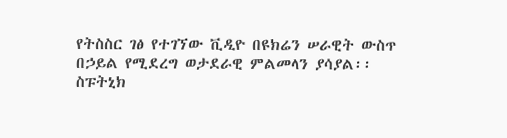የትስስር ገፅ የተገኘው ቪዲዮ በዩክሬን ሠራዊት ውስጥ በኃይል የሚደረግ ወታደራዊ ምልመላን ያሳያል፡፡
ስፑትኒክ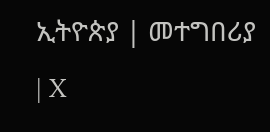ኢትዮጵያ | መተግበሪያ | X